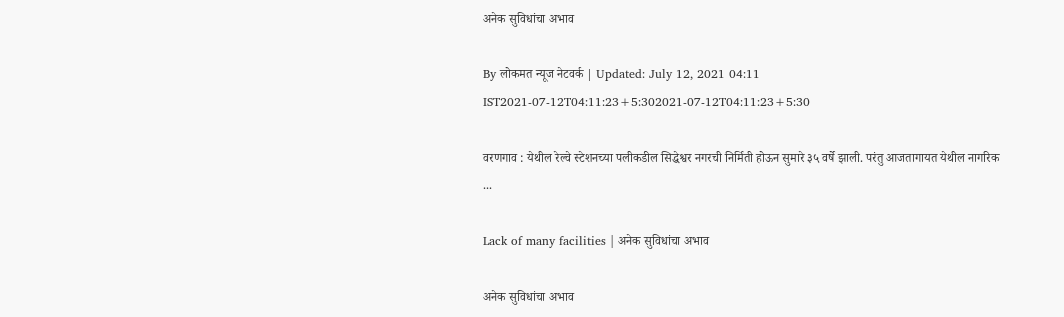अनेक सुविधांचा अभाव

By लोकमत न्यूज नेटवर्क | Updated: July 12, 2021 04:11 IST2021-07-12T04:11:23+5:302021-07-12T04:11:23+5:30

वरणगाव : येथील रेल्वे स्टेशनच्या पलीकडील सिद्धेश्वर नगरची निर्मिती होऊन सुमारे ३५ वर्षे झाली. परंतु आजतागायत येथील नागरिक ...

Lack of many facilities | अनेक सुविधांचा अभाव

अनेक सुविधांचा अभाव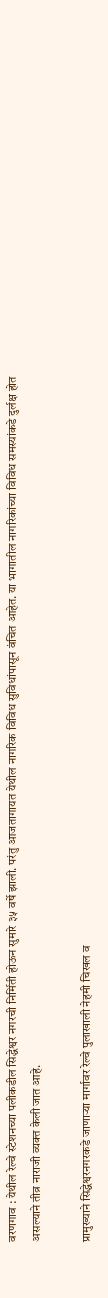वरणगाव : येथील रेल्वे स्टेशनच्या पलीकडील सिद्धेश्वर नगरची निर्मिती होऊन सुमारे ३५ वर्षे झाली. परंतु आजतागायत येथील नागरिक विविध सुविधांपासून वंचित आहेत. या भागातील नागरिकांच्या विविध समस्यांकडे दुर्लक्ष होत असल्याने तीव्र नाराजी व्यक्त केली जात आहे.

प्रामुख्याने सिद्धेश्वरनगरकडे जाणाऱ्या मार्गावर रेल्वे पुलाखाली नेहमी चिखल व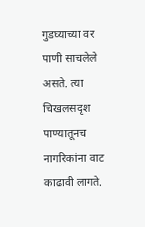गुडघ्याच्या वर पाणी साचलेले असते. त्या चिखलसदृश पाण्यातूनच नागरिकांना वाट काढावी लागते.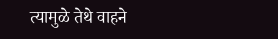त्यामुळे तेथे वाहने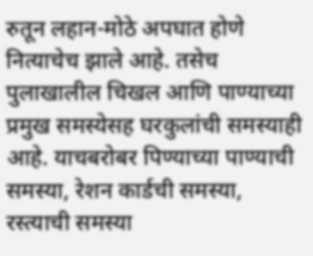रुतून लहान-मोठे अपघात होणे नित्याचेच झाले आहे. तसेच पुलाखालील चिखल आणि पाण्याच्या प्रमुख समस्येसह घरकुलांची समस्याही आहे. याचबरोबर पिण्याच्या पाण्याची समस्या, रेशन कार्डची समस्या, रस्त्याची समस्या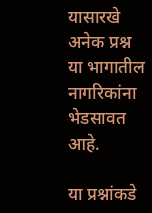यासारखे अनेक प्रश्न या भागातील नागरिकांना भेडसावत आहे.

या प्रश्नांकडे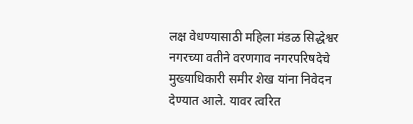लक्ष वेधण्यासाठी महिला मंडळ सिद्धेश्वर नगरच्या वतीने वरणगाव नगरपरिषदेचे मुख्याधिकारी समीर शेख यांना निवेदन देण्यात आले. यावर त्वरित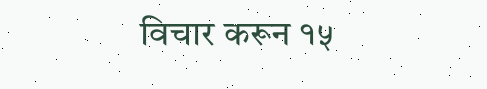विचार करून १५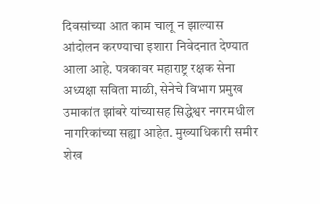दिवसांच्या आत काम चालू न झाल्यास आंदोलन करण्याचा इशारा निवेदनात देण्यात आला आहे. पत्रकावर महाराष्ट्र रक्षक सेना अध्यक्षा सविता माळी, सेनेचे विभाग प्रमुख उमाकांत झांबरे यांच्यासह सिद्धेश्वर नगरमधील नागरिकांच्या सह्या आहेत. मुख्याधिकारी समीर शेख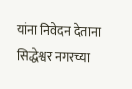यांना निवेदन देताना सिद्धेश्वर नगरच्या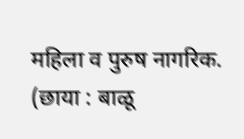महिला व पुरुष नागरिक. (छाया : बाळू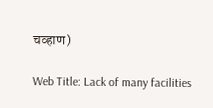चव्हाण)

Web Title: Lack of many facilities